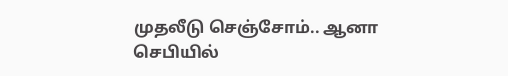முதலீடு செஞ்சோம்.. ஆனா செபியில்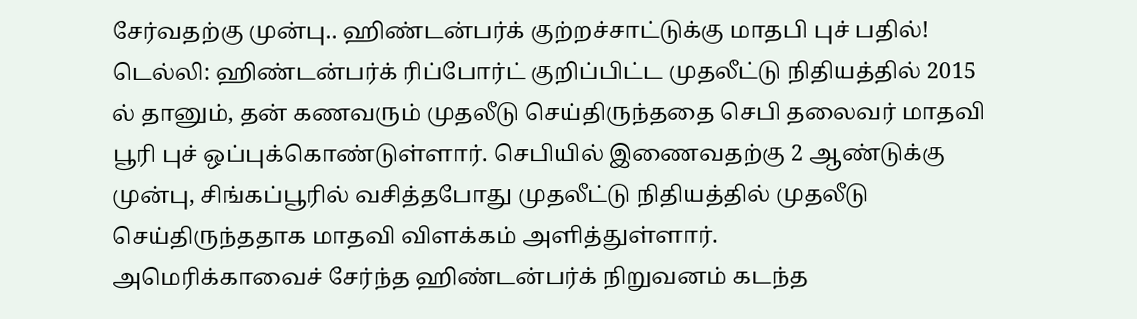சேர்வதற்கு முன்பு.. ஹிண்டன்பர்க் குற்றச்சாட்டுக்கு மாதபி புச் பதில்!
டெல்லி: ஹிண்டன்பர்க் ரிப்போர்ட் குறிப்பிட்ட முதலீட்டு நிதியத்தில் 2015 ல் தானும், தன் கணவரும் முதலீடு செய்திருந்ததை செபி தலைவர் மாதவி பூரி புச் ஒப்புக்கொண்டுள்ளார். செபியில் இணைவதற்கு 2 ஆண்டுக்கு முன்பு, சிங்கப்பூரில் வசித்தபோது முதலீட்டு நிதியத்தில் முதலீடு செய்திருந்ததாக மாதவி விளக்கம் அளித்துள்ளார்.
அமெரிக்காவைச் சேர்ந்த ஹிண்டன்பர்க் நிறுவனம் கடந்த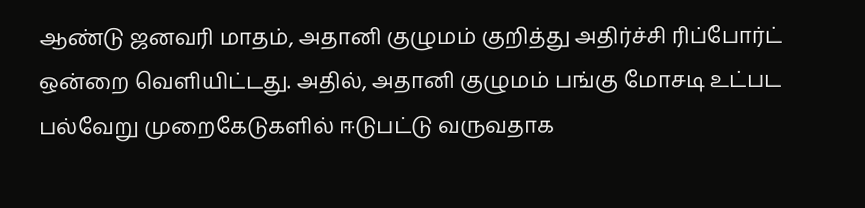ஆண்டு ஜனவரி மாதம், அதானி குழுமம் குறித்து அதிர்ச்சி ரிப்போர்ட் ஒன்றை வெளியிட்டது. அதில், அதானி குழுமம் பங்கு மோசடி உட்பட பல்வேறு முறைகேடுகளில் ஈடுபட்டு வருவதாக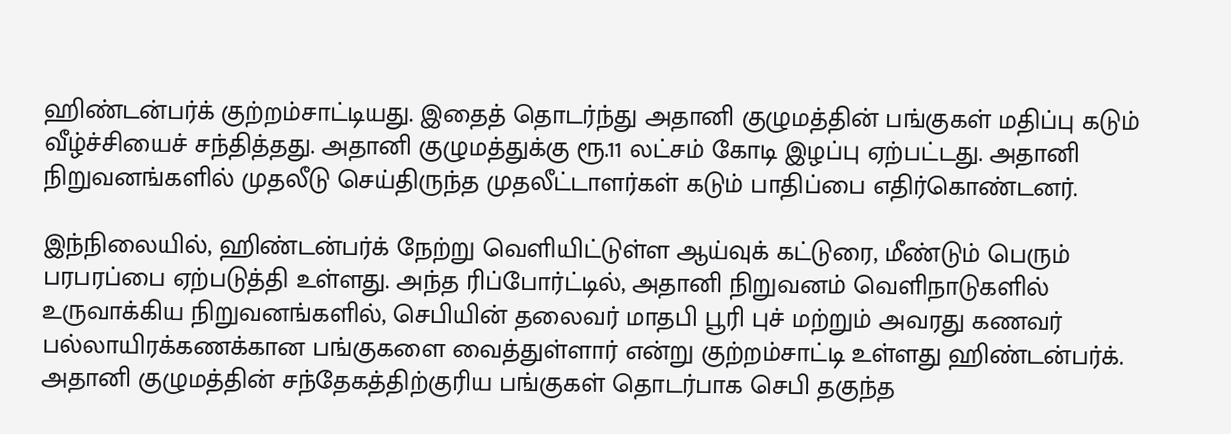ஹிண்டன்பர்க் குற்றம்சாட்டியது. இதைத் தொடர்ந்து அதானி குழுமத்தின் பங்குகள் மதிப்பு கடும் வீழ்ச்சியைச் சந்தித்தது. அதானி குழுமத்துக்கு ரூ.11 லட்சம் கோடி இழப்பு ஏற்பட்டது. அதானி நிறுவனங்களில் முதலீடு செய்திருந்த முதலீட்டாளர்கள் கடும் பாதிப்பை எதிர்கொண்டனர்.

இந்நிலையில், ஹிண்டன்பர்க் நேற்று வெளியிட்டுள்ள ஆய்வுக் கட்டுரை, மீண்டும் பெரும் பரபரப்பை ஏற்படுத்தி உள்ளது. அந்த ரிப்போர்ட்டில், அதானி நிறுவனம் வெளிநாடுகளில் உருவாக்கிய நிறுவனங்களில், செபியின் தலைவர் மாதபி பூரி புச் மற்றும் அவரது கணவர் பல்லாயிரக்கணக்கான பங்குகளை வைத்துள்ளார் என்று குற்றம்சாட்டி உள்ளது ஹிண்டன்பர்க்.
அதானி குழுமத்தின் சந்தேகத்திற்குரிய பங்குகள் தொடர்பாக செபி தகுந்த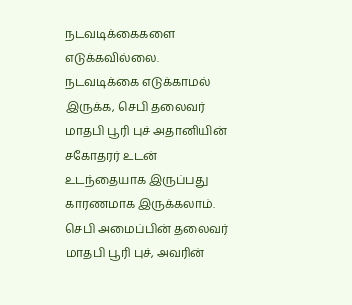நடவடிக்கைகளை எடுக்கவில்லை. நடவடிக்கை எடுக்காமல் இருக்க, செபி தலைவர் மாதபி பூரி புச் அதானியின் சகோதரர் உடன் உடந்தையாக இருப்பது காரணமாக இருக்கலாம். செபி அமைப்பின் தலைவர் மாதபி பூரி புச், அவரின்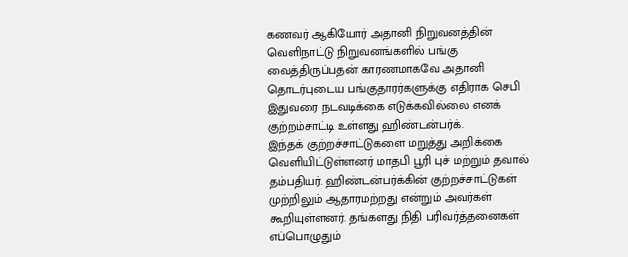கணவர் ஆகியோர் அதானி நிறுவனத்தின் வெளிநாட்டு நிறுவனங்களில் பங்கு வைத்திருப்பதன் காரணமாகவே அதானி தொடர்புடைய பங்குதாரர்களுக்கு எதிராக செபி இதுவரை நடவடிக்கை எடுக்கவில்லை எனக் குற்றம்சாட்டி உள்ளது ஹிண்டன்பர்க்.
இந்தக் குற்றச்சாட்டுகளை மறுத்து அறிக்கை வெளியிட்டுள்ளனர் மாதபி பூரி புச் மற்றும் தவால் தம்பதியர். ஹிண்டன்பர்க்கின் குற்றச்சாட்டுகள் முற்றிலும் ஆதாரமற்றது என்றும் அவர்கள் கூறியுள்ளனர். தங்களது நிதி பரிவர்த்தனைகள் எப்பொழுதும்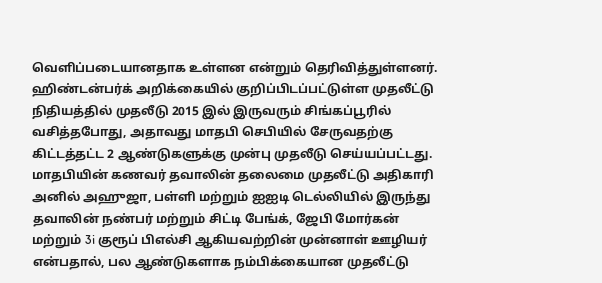வெளிப்படையானதாக உள்ளன என்றும் தெரிவித்துள்ளனர்.
ஹிண்டன்பர்க் அறிக்கையில் குறிப்பிடப்பட்டுள்ள முதலீட்டு நிதியத்தில் முதலீடு 2015 இல் இருவரும் சிங்கப்பூரில் வசித்தபோது, அதாவது மாதபி செபியில் சேருவதற்கு கிட்டத்தட்ட 2 ஆண்டுகளுக்கு முன்பு முதலீடு செய்யப்பட்டது. மாதபியின் கணவர் தவாலின் தலைமை முதலீட்டு அதிகாரி அனில் அஹுஜா, பள்ளி மற்றும் ஐஐடி டெல்லியில் இருந்து தவாலின் நண்பர் மற்றும் சிட்டி பேங்க், ஜேபி மோர்கன் மற்றும் 3i குரூப் பிஎல்சி ஆகியவற்றின் முன்னாள் ஊழியர் என்பதால், பல ஆண்டுகளாக நம்பிக்கையான முதலீட்டு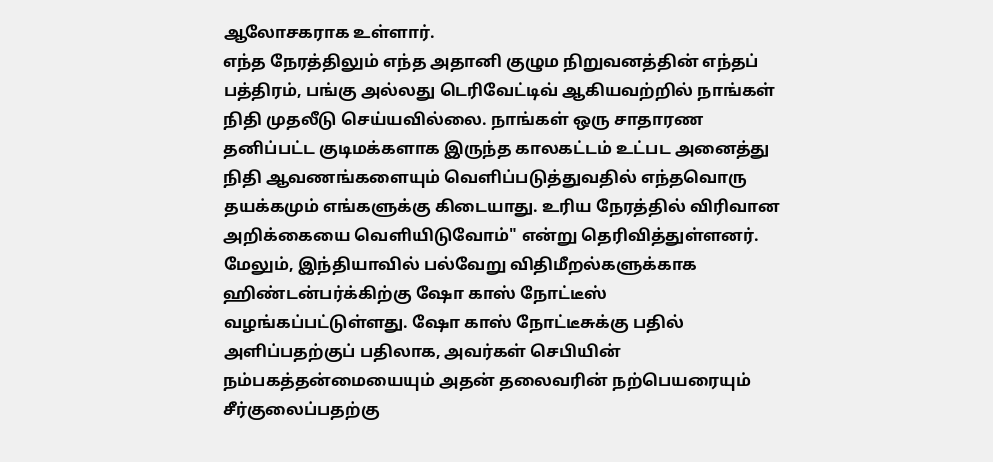ஆலோசகராக உள்ளார்.
எந்த நேரத்திலும் எந்த அதானி குழும நிறுவனத்தின் எந்தப் பத்திரம், பங்கு அல்லது டெரிவேட்டிவ் ஆகியவற்றில் நாங்கள் நிதி முதலீடு செய்யவில்லை. நாங்கள் ஒரு சாதாரண தனிப்பட்ட குடிமக்களாக இருந்த காலகட்டம் உட்பட அனைத்து நிதி ஆவணங்களையும் வெளிப்படுத்துவதில் எந்தவொரு தயக்கமும் எங்களுக்கு கிடையாது. உரிய நேரத்தில் விரிவான அறிக்கையை வெளியிடுவோம்" என்று தெரிவித்துள்ளனர்.
மேலும், இந்தியாவில் பல்வேறு விதிமீறல்களுக்காக ஹிண்டன்பர்க்கிற்கு ஷோ காஸ் நோட்டீஸ் வழங்கப்பட்டுள்ளது. ஷோ காஸ் நோட்டீசுக்கு பதில் அளிப்பதற்குப் பதிலாக, அவர்கள் செபியின் நம்பகத்தன்மையையும் அதன் தலைவரின் நற்பெயரையும் சீர்குலைப்பதற்கு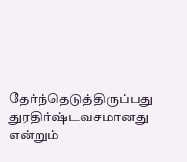தேர்ந்தெடுத்திருப்பது துரதிர்ஷ்டவசமானது என்றும்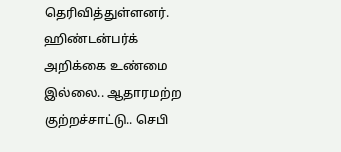தெரிவித்துள்ளனர்.
ஹிண்டன்பர்க் அறிக்கை உண்மை இல்லை.. ஆதாரமற்ற குற்றச்சாட்டு.. செபி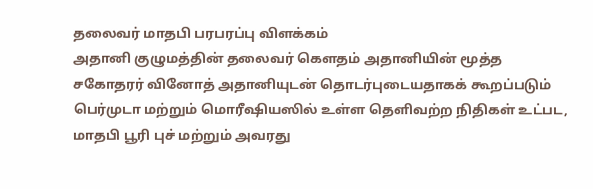தலைவர் மாதபி பரபரப்பு விளக்கம்
அதானி குழுமத்தின் தலைவர் கௌதம் அதானியின் மூத்த சகோதரர் வினோத் அதானியுடன் தொடர்புடையதாகக் கூறப்படும் பெர்முடா மற்றும் மொரீஷியஸில் உள்ள தெளிவற்ற நிதிகள் உட்பட, மாதபி பூரி புச் மற்றும் அவரது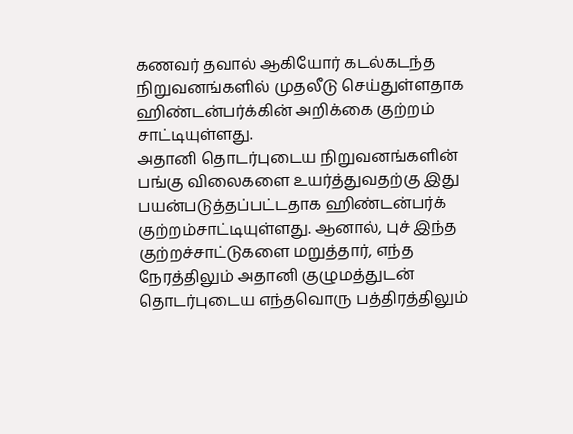கணவர் தவால் ஆகியோர் கடல்கடந்த நிறுவனங்களில் முதலீடு செய்துள்ளதாக ஹிண்டன்பர்க்கின் அறிக்கை குற்றம் சாட்டியுள்ளது.
அதானி தொடர்புடைய நிறுவனங்களின் பங்கு விலைகளை உயர்த்துவதற்கு இது பயன்படுத்தப்பட்டதாக ஹிண்டன்பர்க் குற்றம்சாட்டியுள்ளது. ஆனால், புச் இந்த குற்றச்சாட்டுகளை மறுத்தார், எந்த நேரத்திலும் அதானி குழுமத்துடன் தொடர்புடைய எந்தவொரு பத்திரத்திலும்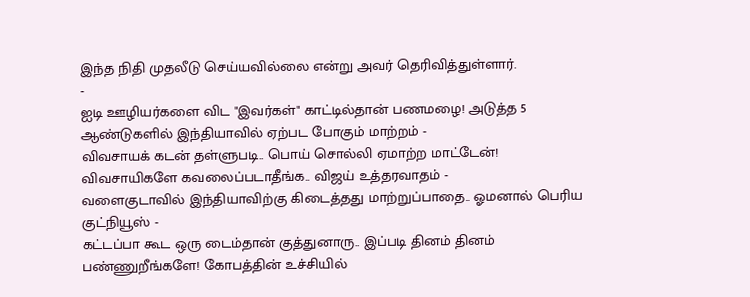இந்த நிதி முதலீடு செய்யவில்லை என்று அவர் தெரிவித்துள்ளார்.
-
ஐடி ஊழியர்களை விட "இவர்கள்" காட்டில்தான் பணமழை! அடுத்த 5 ஆண்டுகளில் இந்தியாவில் ஏற்பட போகும் மாற்றம் -
விவசாயக் கடன் தள்ளுபடி.. பொய் சொல்லி ஏமாற்ற மாட்டேன்! விவசாயிகளே கவலைப்படாதீங்க.. விஜய் உத்தரவாதம் -
வளைகுடாவில் இந்தியாவிற்கு கிடைத்தது மாற்றுப்பாதை.. ஓமனால் பெரிய குட்நியூஸ் -
கட்டப்பா கூட ஒரு டைம்தான் குத்துனாரு.. இப்படி தினம் தினம் பண்ணுறீங்களே! கோபத்தின் உச்சியில்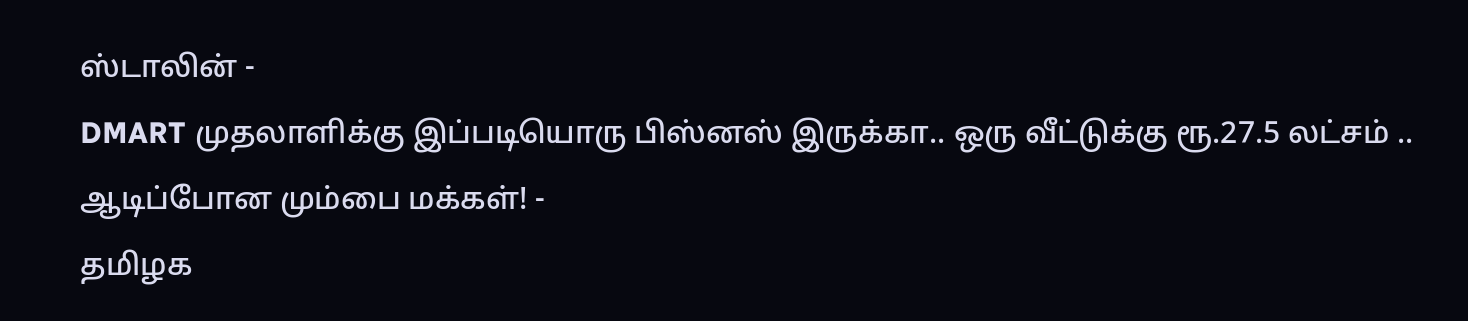ஸ்டாலின் -
DMART முதலாளிக்கு இப்படியொரு பிஸ்னஸ் இருக்கா.. ஒரு வீட்டுக்கு ரூ.27.5 லட்சம் .. ஆடிப்போன மும்பை மக்கள்! -
தமிழக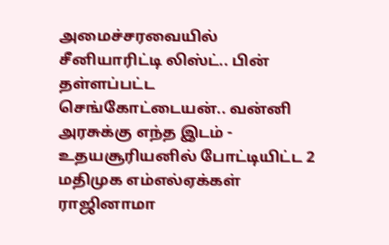அமைச்சரவையில் சீனியாரிட்டி லிஸ்ட்.. பின் தள்ளப்பட்ட செங்கோட்டையன்.. வன்னி அரசுக்கு எந்த இடம் -
உதயசூரியனில் போட்டியிட்ட 2 மதிமுக எம்எல்ஏக்கள் ராஜினாமா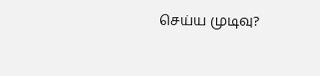செய்ய முடிவு?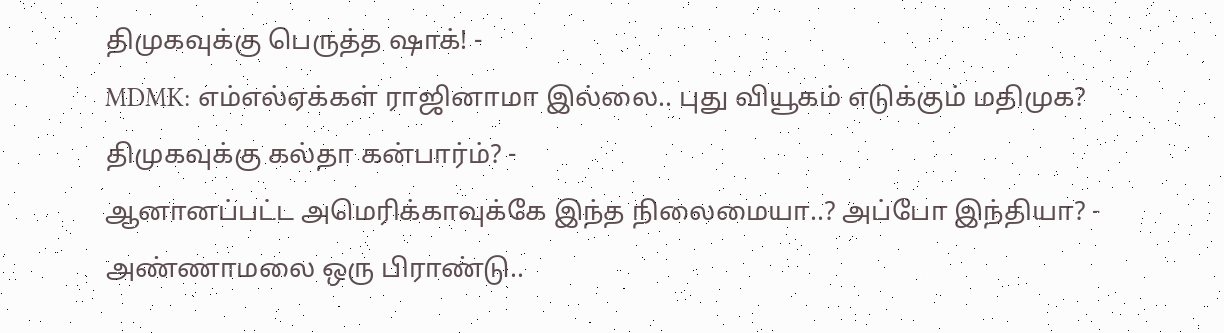திமுகவுக்கு பெருத்த ஷாக்! -
MDMK: எம்எல்ஏக்கள் ராஜினாமா இல்லை.. புது வியூகம் எடுக்கும் மதிமுக? திமுகவுக்கு கல்தா கன்பார்ம்? -
ஆனானப்பட்ட அமெரிக்காவுக்கே இந்த நிலைமையா..? அப்போ இந்தியா? -
அண்ணாமலை ஒரு பிராண்டு..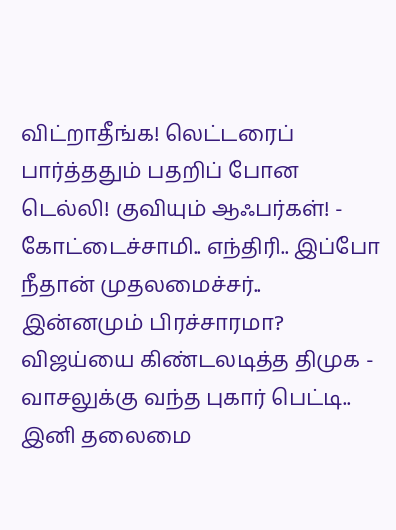விட்றாதீங்க! லெட்டரைப் பார்த்ததும் பதறிப் போன டெல்லி! குவியும் ஆஃபர்கள்! -
கோட்டைச்சாமி.. எந்திரி.. இப்போ நீதான் முதலமைச்சர்.. இன்னமும் பிரச்சாரமா? விஜய்யை கிண்டலடித்த திமுக -
வாசலுக்கு வந்த புகார் பெட்டி.. இனி தலைமை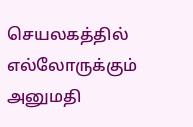செயலகத்தில் எல்லோருக்கும் அனுமதி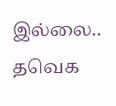இல்லை.. தவெக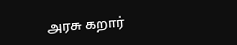அரசு கறார்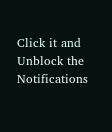Click it and Unblock the Notifications